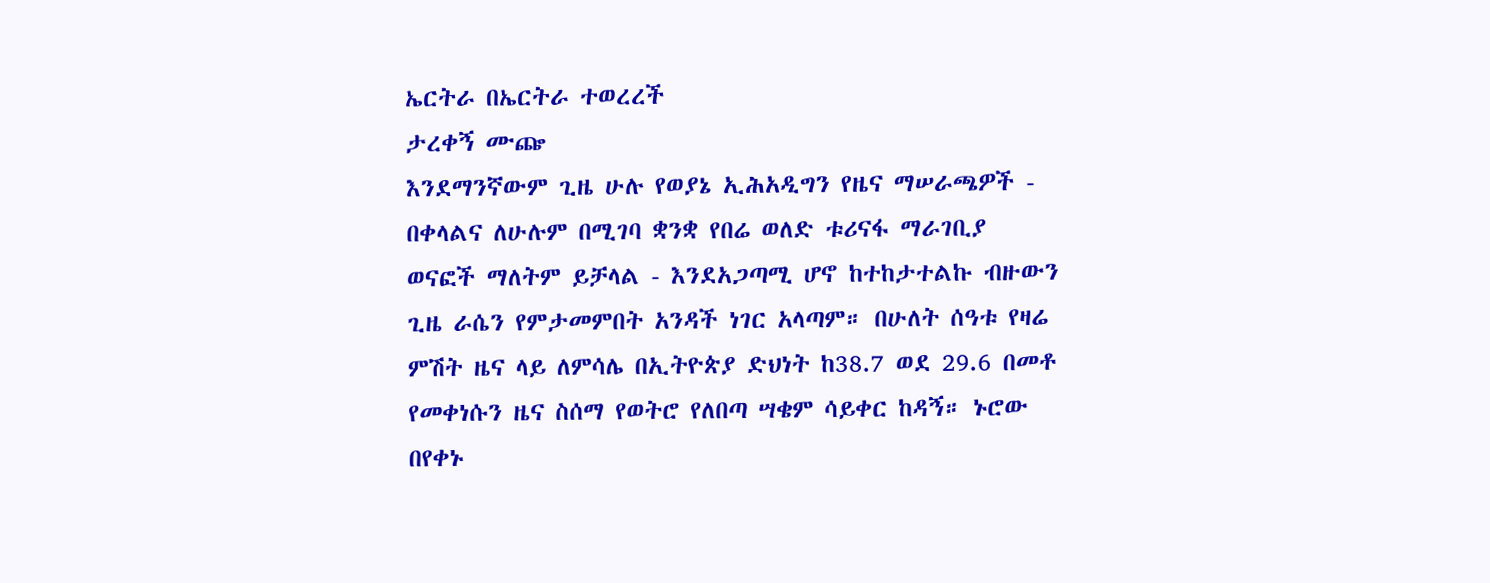ኤርትራ በኤርትራ ተወረረች
ታረቀኝ ሙጬ
እንደማንኛውም ጊዜ ሁሉ የወያኔ ኢሕአዲግን የዜና ማሠራጫዎች - በቀላልና ለሁሉም በሚገባ ቋንቋ የበሬ ወለድ ቱሪናፋ ማራገቢያ ወናፎች ማለትም ይቻላል - እንደአጋጣሚ ሆኖ ከተከታተልኩ ብዙውን ጊዜ ራሴን የምታመምበት አንዳች ነገር አላጣም። በሁለት ሰዓቱ የዛሬ ምሽት ዜና ላይ ለምሳሌ በኢትዮጵያ ድህነት ከ38.7 ወደ 29.6 በመቶ የመቀነሱን ዜና ስሰማ የወትሮ የለበጣ ሣቄም ሳይቀር ከዳኝ። ኑሮው በየቀኑ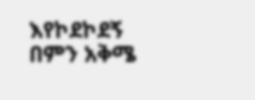እየኮደኮደኝ በምን አቅሜ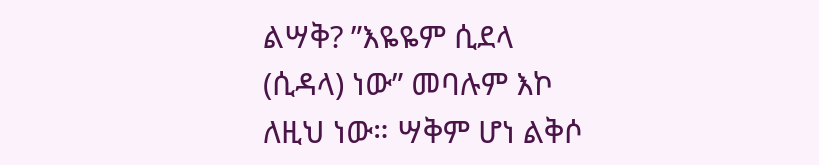ልሣቅ? ”እዬዬም ሲደላ (ሲዳላ) ነው” መባሉም እኮ ለዚህ ነው። ሣቅም ሆነ ልቅሶ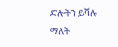ድሎትን ይሻሉ ማለት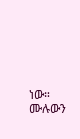ነው።
ሙሉውን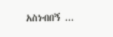አስነብበኝ ...